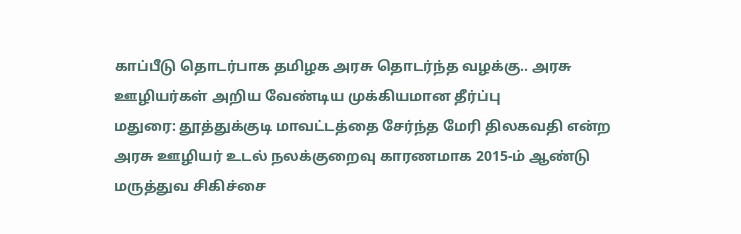காப்பீடு தொடர்பாக தமிழக அரசு தொடர்ந்த வழக்கு.. அரசு ஊழியர்கள் அறிய வேண்டிய முக்கியமான தீர்ப்பு
மதுரை: தூத்துக்குடி மாவட்டத்தை சேர்ந்த மேரி திலகவதி என்ற அரசு ஊழியர் உடல் நலக்குறைவு காரணமாக 2015-ம் ஆண்டு மருத்துவ சிகிச்சை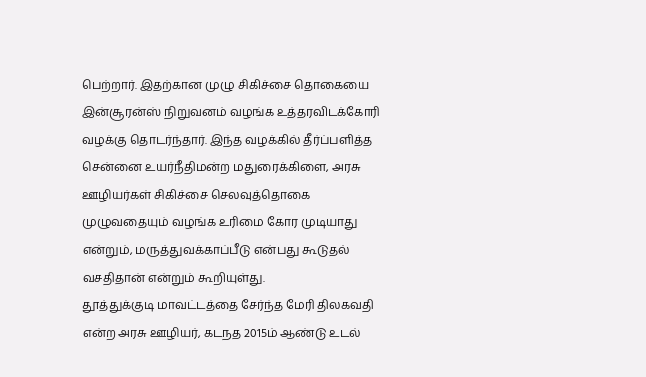பெற்றார். இதற்கான முழு சிகிச்சை தொகையை இன்சூரன்ஸ் நிறுவனம் வழங்க உத்தரவிடக்கோரி வழக்கு தொடர்ந்தார். இந்த வழக்கில் தீர்ப்பளித்த சென்னை உயர்நீதிமன்ற மதுரைக்கிளை, அரசு ஊழியர்கள் சிகிச்சை செலவுத்தொகை முழுவதையும் வழங்க உரிமை கோர முடியாது என்றும், மருத்துவக்காப்பீடு என்பது கூடுதல் வசதிதான் என்றும் கூறியுள்து.
தூத்துக்குடி மாவட்டத்தை சேர்ந்த மேரி திலகவதி என்ற அரசு ஊழியர், கடநத 2015ம் ஆண்டு உடல்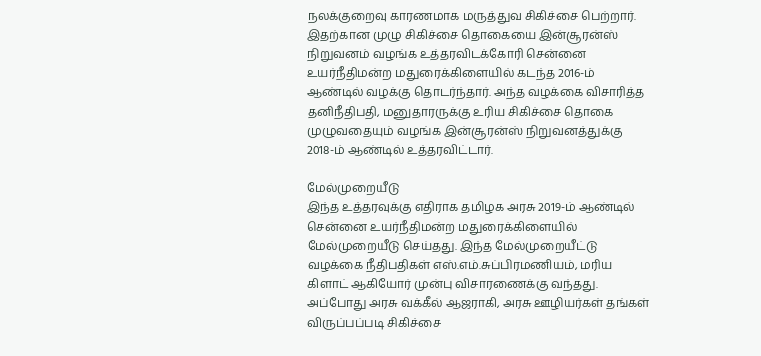நலக்குறைவு காரணமாக மருத்துவ சிகிச்சை பெற்றார். இதற்கான முழு சிகிச்சை தொகையை இன்சூரன்ஸ் நிறுவனம் வழங்க உத்தரவிடக்கோரி சென்னை உயர்நீதிமன்ற மதுரைக்கிளையில் கடந்த 2016-ம் ஆண்டில் வழக்கு தொடர்ந்தார். அந்த வழக்கை விசாரித்த தனிநீதிபதி, மனுதாரருக்கு உரிய சிகிச்சை தொகை முழுவதையும் வழங்க இன்சூரன்ஸ் நிறுவனத்துக்கு 2018-ம் ஆண்டில் உத்தரவிட்டார்.

மேல்முறையீடு
இந்த உத்தரவுக்கு எதிராக தமிழக அரசு 2019-ம் ஆண்டில் சென்னை உயர்நீதிமன்ற மதுரைக்கிளையில் மேல்முறையீடு செய்தது. இந்த மேல்முறையீட்டு வழக்கை நீதிபதிகள் எஸ்.எம்.சுப்பிரமணியம், மரிய கிளாட் ஆகியோர் முன்பு விசாரணைக்கு வந்தது. அப்போது அரசு வக்கீல் ஆஜராகி, அரசு ஊழியர்கள் தங்கள் விருப்பப்படி சிகிச்சை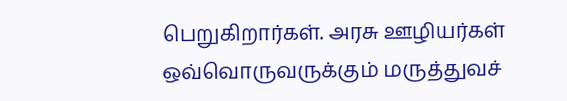பெறுகிறார்கள். அரசு ஊழியர்கள் ஒவ்வொருவருக்கும் மருத்துவச்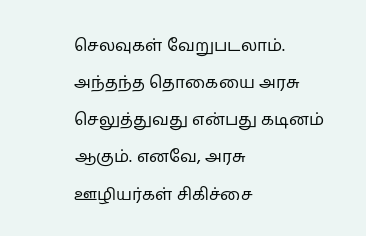செலவுகள் வேறுபடலாம். அந்தந்த தொகையை அரசு செலுத்துவது என்பது கடினம் ஆகும். எனவே, அரசு ஊழியர்கள் சிகிச்சை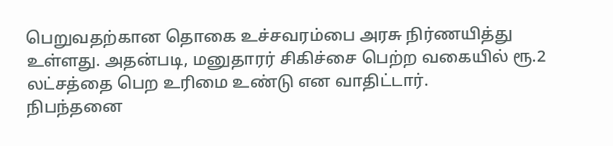பெறுவதற்கான தொகை உச்சவரம்பை அரசு நிர்ணயித்து உள்ளது. அதன்படி, மனுதாரர் சிகிச்சை பெற்ற வகையில் ரூ.2 லட்சத்தை பெற உரிமை உண்டு என வாதிட்டார்.
நிபந்தனை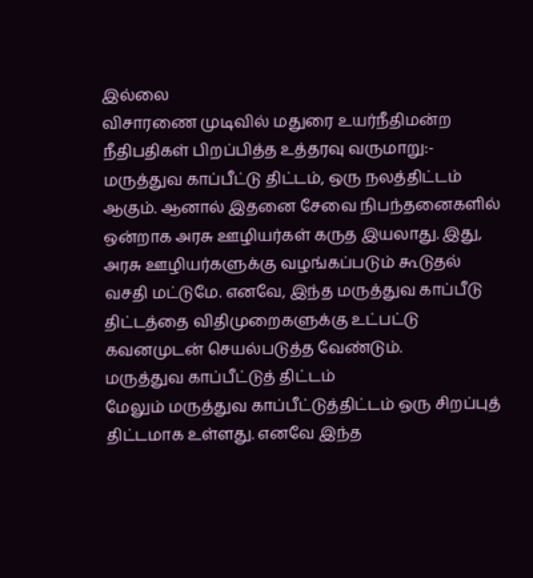இல்லை
விசாரணை முடிவில் மதுரை உயர்நீதிமன்ற நீதிபதிகள் பிறப்பித்த உத்தரவு வருமாறு:- மருத்துவ காப்பீட்டு திட்டம், ஒரு நலத்திட்டம் ஆகும். ஆனால் இதனை சேவை நிபந்தனைகளில் ஒன்றாக அரசு ஊழியர்கள் கருத இயலாது. இது, அரசு ஊழியர்களுக்கு வழங்கப்படும் கூடுதல் வசதி மட்டுமே. எனவே, இந்த மருத்துவ காப்பீடு திட்டத்தை விதிமுறைகளுக்கு உட்பட்டு கவனமுடன் செயல்படுத்த வேண்டும்.
மருத்துவ காப்பீட்டுத் திட்டம்
மேலும் மருத்துவ காப்பீட்டுத்திட்டம் ஒரு சிறப்புத் திட்டமாக உள்ளது. எனவே இந்த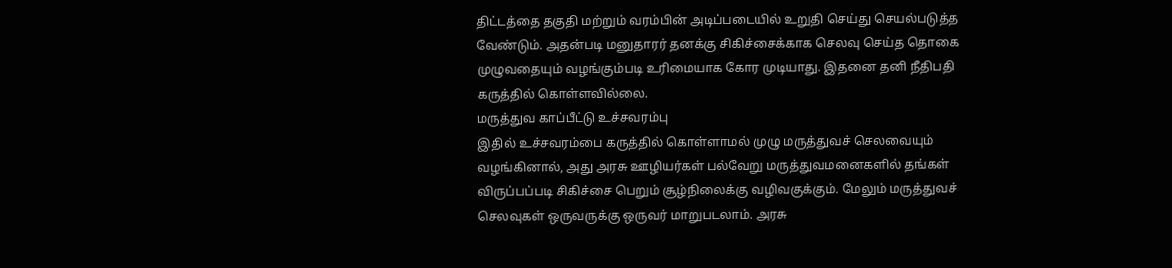திட்டத்தை தகுதி மற்றும் வரம்பின் அடிப்படையில் உறுதி செய்து செயல்படுத்த வேண்டும். அதன்படி மனுதாரர் தனக்கு சிகிச்சைக்காக செலவு செய்த தொகை முழுவதையும் வழங்கும்படி உரிமையாக கோர முடியாது. இதனை தனி நீதிபதி கருத்தில் கொள்ளவில்லை.
மருத்துவ காப்பீட்டு உச்சவரம்பு
இதில் உச்சவரம்பை கருத்தில் கொள்ளாமல் முழு மருத்துவச் செலவையும் வழங்கினால், அது அரசு ஊழியர்கள் பல்வேறு மருத்துவமனைகளில் தங்கள் விருப்பப்படி சிகிச்சை பெறும் சூழ்நிலைக்கு வழிவகுக்கும். மேலும் மருத்துவச் செலவுகள் ஒருவருக்கு ஒருவர் மாறுபடலாம். அரசு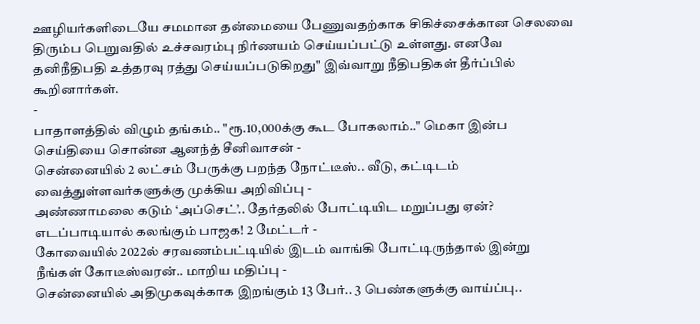ஊழியர்களிடையே சமமான தன்மையை பேணுவதற்காக சிகிச்சைக்கான செலவை திரும்ப பெறுவதில் உச்சவரம்பு நிர்ணயம் செய்யப்பட்டு உள்ளது. எனவே தனிநீதிபதி உத்தரவு ரத்து செய்யப்படுகிறது" இவ்வாறு நீதிபதிகள் தீர்ப்பில் கூறினார்கள்.
-
பாதாளத்தில் விழும் தங்கம்.. "ரூ.10,000க்கு கூட போகலாம்.." மெகா இன்ப செய்தியை சொன்ன ஆனந்த் சீனிவாசன் -
சென்னையில் 2 லட்சம் பேருக்கு பறந்த நோட்டீஸ்.. வீடு, கட்டிடம் வைத்துள்ளவர்களுக்கு முக்கிய அறிவிப்பு -
அண்ணாமலை கடும் ‘அப்செட்’.. தேர்தலில் போட்டியிட மறுப்பது ஏன்? எடப்பாடியால் கலங்கும் பாஜக! 2 மேட்டர் -
கோவையில் 2022ல் சரவணம்பட்டியில் இடம் வாங்கி போட்டிருந்தால் இன்று நீங்கள் கோடீஸ்வரன்.. மாறிய மதிப்பு -
சென்னையில் அதிமுகவுக்காக இறங்கும் 13 பேர்.. 3 பெண்களுக்கு வாய்ப்பு..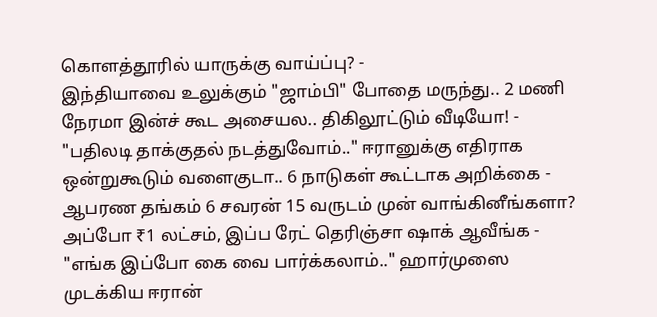கொளத்தூரில் யாருக்கு வாய்ப்பு? -
இந்தியாவை உலுக்கும் "ஜாம்பி" போதை மருந்து.. 2 மணி நேரமா இன்ச் கூட அசையல.. திகிலூட்டும் வீடியோ! -
"பதிலடி தாக்குதல் நடத்துவோம்.." ஈரானுக்கு எதிராக ஒன்றுகூடும் வளைகுடா.. 6 நாடுகள் கூட்டாக அறிக்கை -
ஆபரண தங்கம் 6 சவரன் 15 வருடம் முன் வாங்கினீங்களா? அப்போ ₹1 லட்சம், இப்ப ரேட் தெரிஞ்சா ஷாக் ஆவீங்க -
"எங்க இப்போ கை வை பார்க்கலாம்.." ஹார்முஸை முடக்கிய ஈரான்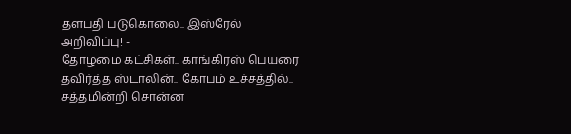தளபதி படுகொலை.. இஸ்ரேல் அறிவிப்பு! -
தோழமை கட்சிகள்.. காங்கிரஸ் பெயரை தவிர்த்த ஸ்டாலின்.. கோபம் உச்சத்தில்.. சத்தமின்றி சொன்ன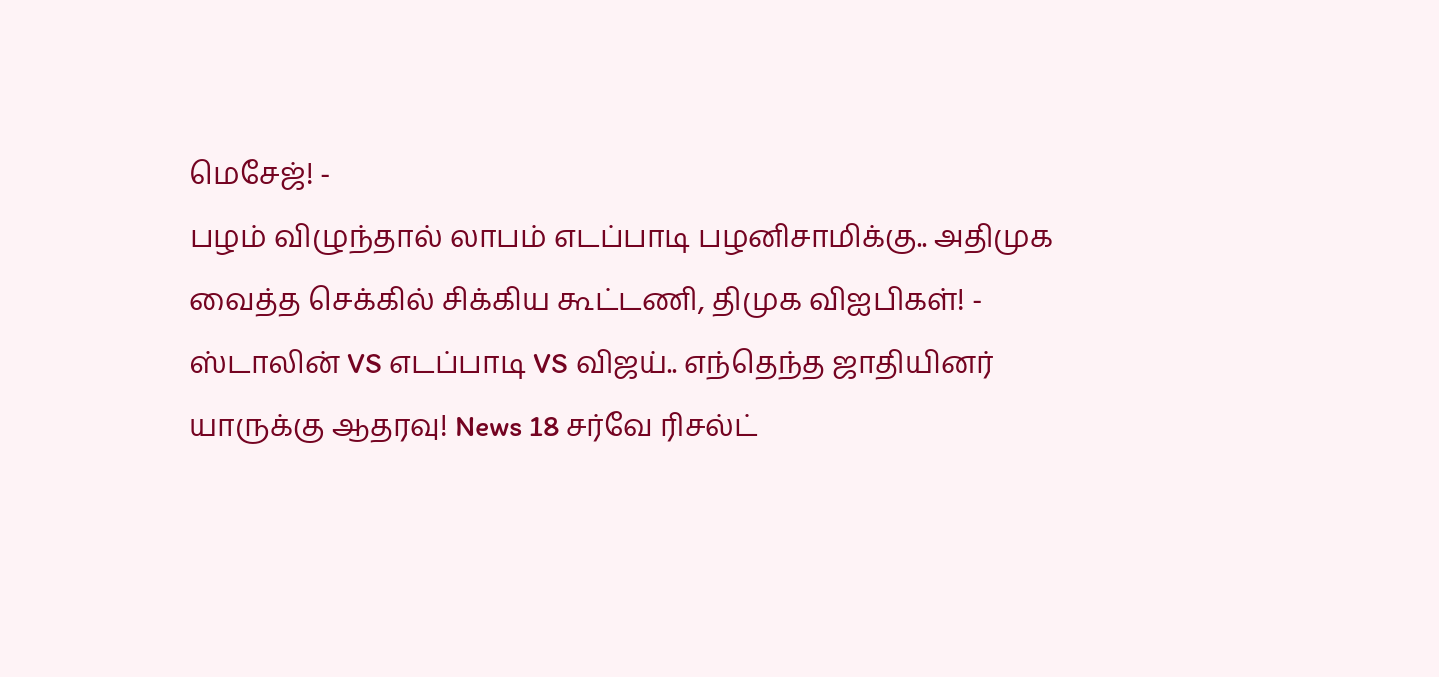மெசேஜ்! -
பழம் விழுந்தால் லாபம் எடப்பாடி பழனிசாமிக்கு.. அதிமுக வைத்த செக்கில் சிக்கிய கூட்டணி, திமுக விஐபிகள்! -
ஸ்டாலின் VS எடப்பாடி VS விஜய்.. எந்தெந்த ஜாதியினர் யாருக்கு ஆதரவு! News 18 சர்வே ரிசல்ட்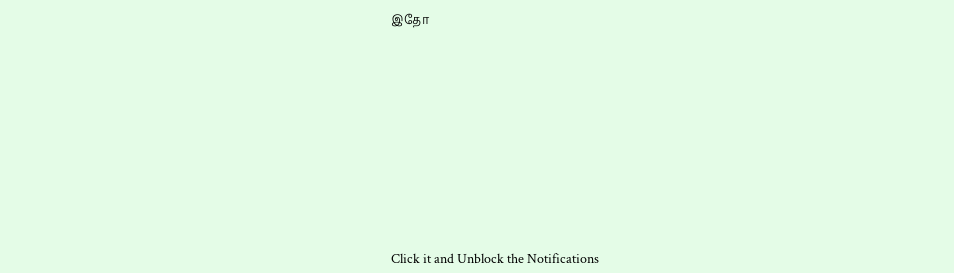இதோ












Click it and Unblock the Notifications